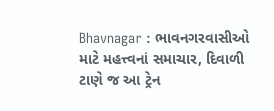Bhavnagar : ભાવનગરવાસીઓ માટે મહત્ત્વનાં સમાચાર, દિવાળી ટાણે જ આ ટ્રેન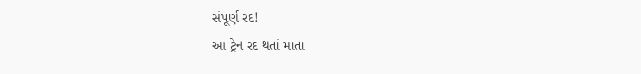સંપૂર્ણ રદ!
આ ટ્રેન રદ થતાં માતા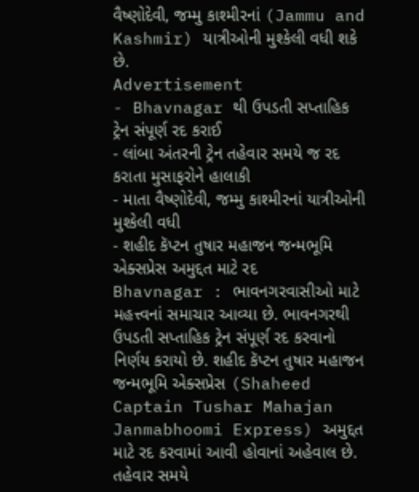વૈષ્ણોદેવી, જમ્મુ કાશ્મીરનાં (Jammu and Kashmir) યાત્રીઓની મુશ્કેલી વધી શકે છે.
Advertisement
- Bhavnagar થી ઉપડતી સપ્તાહિક ટ્રેન સંપૂર્ણ રદ કરાઈ
- લાંબા અંતરની ટ્રેન તહેવાર સમયે જ રદ કરાતા મુસાફરોને હાલાકી
- માતા વૈષ્ણોદેવી, જમ્મુ કાશ્મીરનાં યાત્રીઓની મુશ્કેલી વધી
- શહીદ કૅપ્ટન તુષાર મહાજન જન્મભૂમિ એક્સપ્રેસ અમુદ્દત માટે રદ
Bhavnagar : ભાવનગરવાસીઓ માટે મહત્ત્વનાં સમાચાર આવ્યા છે. ભાવનગરથી ઉપડતી સપ્તાહિક ટ્રેન સંપૂર્ણ રદ કરવાનો નિર્ણય કરાયો છે. શહીદ કૅપ્ટન તુષાર મહાજન જન્મભૂમિ એક્સપ્રેસ (Shaheed Captain Tushar Mahajan Janmabhoomi Express) અમુદ્દત માટે રદ કરવામાં આવી હોવાનાં અહેવાલ છે. તહેવાર સમયે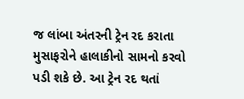જ લાંબા અંતરની ટ્રેન રદ કરાતા મુસાફરોને હાલાકીનો સામનો કરવો પડી શકે છે. આ ટ્રેન રદ થતાં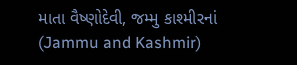માતા વૈષ્ણોદેવી, જમ્મુ કાશ્મીરનાં (Jammu and Kashmir)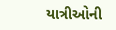યાત્રીઓની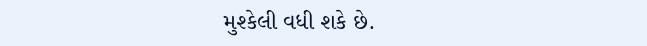મુશ્કેલી વધી શકે છે.